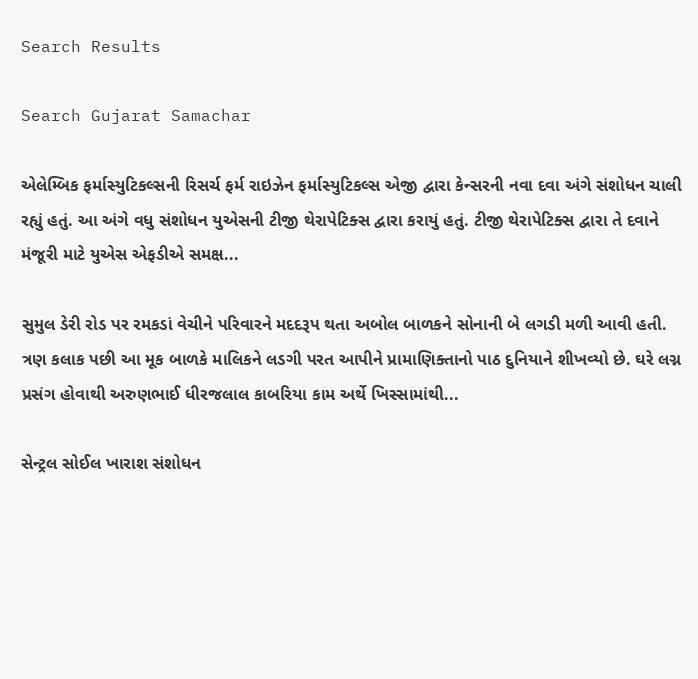Search Results

Search Gujarat Samachar

એલેમ્બિક ફર્માસ્યુટિકલ્સની રિસર્ચ ફર્મ રાઇઝેન ફર્માસ્યુટિકલ્સ એજી દ્વારા કેન્સરની નવા દવા અંગે સંશોધન ચાલી રહ્યું હતું. આ અંગે વધુ સંશોધન યુએસની ટીજી થેરાપેટિક્સ દ્વારા કરાયું હતું. ટીજી થેરાપેટિક્સ દ્વારા તે દવાને મંજૂરી માટે યુએસ એફડીએ સમક્ષ...

સુમુલ ડેરી રોડ પર રમકડાં વેચીને પરિવારને મદદરૂપ થતા અબોલ બાળકને સોનાની બે લગડી મળી આવી હતી. ત્રણ કલાક પછી આ મૂક બાળકે માલિકને લડગી પરત આપીને પ્રામાણિક્તાનો પાઠ દુનિયાને શીખવ્યો છે. ઘરે લગ્ન પ્રસંગ હોવાથી અરુણભાઈ ધીરજલાલ કાબરિયા કામ અર્થે ખિસ્સામાંથી...

સેન્ટ્રલ સોઈલ ખારાશ સંશોધન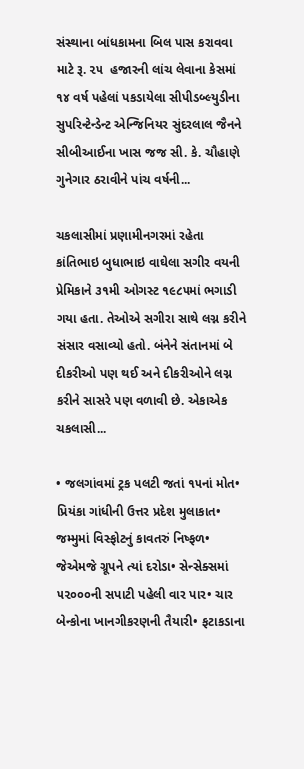સંસ્થાના બાંધકામના બિલ પાસ કરાવવા માટે રૂ. ૨૫  હજારની લાંચ લેવાના કેસમાં ૧૪ વર્ષ પહેલાં પકડાયેલા સીપીડબ્લ્યુડીના સુપરિન્ટેન્ડેન્ટ એન્જિનિયર સુંદરલાલ જૈનને સીબીઆઈના ખાસ જજ સી. કે. ચૌહાણે ગુનેગાર ઠરાવીને પાંચ વર્ષની...

ચકલાસીમાં પ્રણામીનગરમાં રહેતા કાંતિભાઇ બુધાભાઇ વાઘેલા સગીર વયની પ્રેમિકાને ૩૧મી ઓગસ્ટ ૧૯૮૫માં ભગાડી ગયા હતા. તેઓએ સગીરા સાથે લગ્ન કરીને સંસાર વસાવ્યો હતો. બંનેને સંતાનમાં બે દીકરીઓ પણ થઈ અને દીકરીઓને લગ્ન કરીને સાસરે પણ વળાવી છે. એકાએક ચકલાસી...

• જલગાંવમાં ટ્રક પલટી જતાં ૧૫નાં મોત• પ્રિયંકા ગાંધીની ઉત્તર પ્રદેશ મુલાકાત• જમ્મુમાં વિસ્ફોટનું કાવતરું નિષ્ફળ• જેએમજે ગ્રૂપને ત્યાં દરોડા• સેન્સેક્સમાં ૫૨૦૦૦ની સપાટી પહેલી વાર પાર• ચાર બેન્કોના ખાનગીકરણની તૈયારી• ફટાકડાના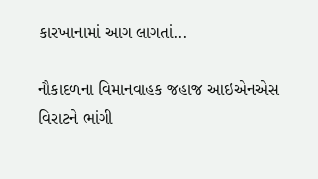કારખાનામાં આગ લાગતાં...

નૌકાદળના વિમાનવાહક જહાજ આઇએનએસ વિરાટને ભાંગી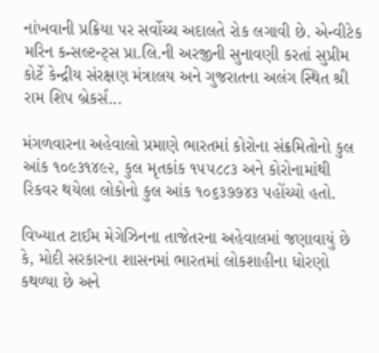નાંખવાની પ્રક્રિયા પર સર્વોચ્ચ અદાલતે રોક લગાવી છે. એન્વીટેક મરિન કન્સલ્ટન્ટ્સ પ્રા.લિ.ની અરજીની સુનાવણી કરતાં સુપ્રીમ કોર્ટે કેન્દ્રીય સંરક્ષણ મંત્રાલય અને ગુજરાતના અલંગ સ્થિત શ્રી રામ શિપ બ્રેકર્સ...

મંગળવારના અહેવાલો પ્રમાણે ભારતમાં કોરોના સંક્રમિતોનો કુલ આંક ૧૦૯૩૧૪૯૨, કુલ મૃતકાંક ૧૫૫૮૮૩ અને કોરોનામાંથી રિકવર થયેલા લોકોનો કુલ આંક ૧૦૬૩૭૭૪૩ પહોંચ્યો હતો.

વિખ્યાત ટાઈમ મેગેઝિનના તાજેતરના અહેવાલમાં જણાવાયું છે કે, મોદી સરકારના શાસનમાં ભારતમાં લોકશાહીના ધોરણો કથળ્યા છે અને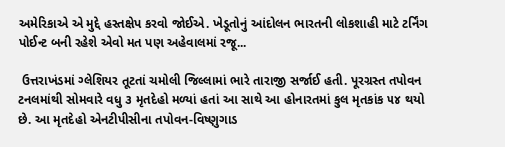અમેરિકાએ એ મુદ્દે હસ્તક્ષેપ કરવો જોઈએ. ખેડૂતોનું આંદોલન ભારતની લોકશાહી માટે ટર્નિંગ પોઈન્ટ બની રહેશે એવો મત પણ અહેવાલમાં રજૂ...

 ઉત્તરાખંડમાં ગ્લેશિયર તૂટતાં ચમોલી જિલ્લામાં ભારે તારાજી સર્જાઈ હતી. પૂરગ્રસ્ત તપોવન ટનલમાંથી સોમવારે વધુ ૩ મૃતદેહો મળ્યાં હતાં આ સાથે આ હોનારતમાં કુલ મૃતકાંક ૫૪ થયો છે. આ મૃતદેહો એનટીપીસીના તપોવન-વિષ્ણુગાડ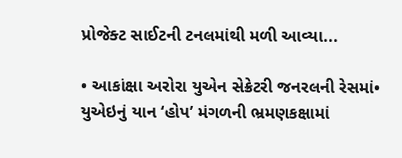પ્રોજેક્ટ સાઈટની ટનલમાંથી મળી આવ્યા...

• આકાંક્ષા અરોરા યુએન સેક્રેટરી જનરલની રેસમાં• યુએઇનું યાન ‘હોપ’ મંગળની ભ્રમણકક્ષામાં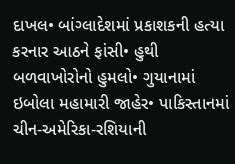દાખલ• બાંગ્લાદેશમાં પ્રકાશકની હત્યા કરનાર આઠને ફાંસી• હુથી બળવાખોરોનો હુમલો• ગુયાનામાં ઇબોલા મહામારી જાહેર• પાકિસ્તાનમાં ચીન-અમેરિકા-રશિયાની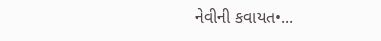નેવીની કવાયત•...